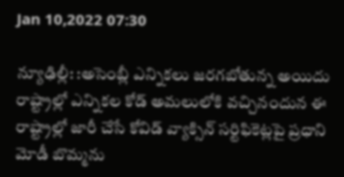Jan 10,2022 07:30

న్యూఢిల్లీ: :అసెంబ్లీ ఎన్నికలు జరగబోతున్న అయిదు రాష్ట్రాల్లో ఎన్నికల కోడ్‌ అమలులోకి వచ్చినందున ఈ రాష్ట్రాల్లో జారీ చేసే కోవిడ్‌ వ్యాక్సిన్‌ సర్టిఫికెట్లపై ప్రధాని మోడీ బొమ్మను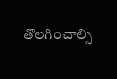తొలగించాల్సి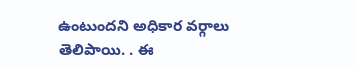ఉంటుందని అధికార వర్గాలు తెలిపాయి. . ఈ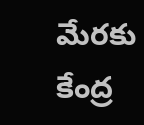మేరకు కేంద్ర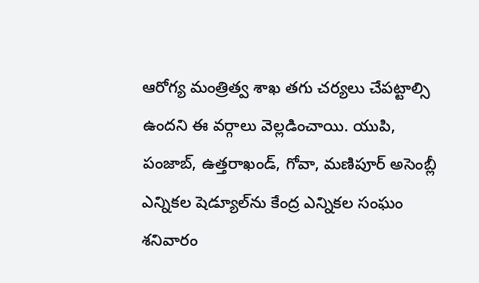ఆరోగ్య మంత్రిత్వ శాఖ తగు చర్యలు చేపట్టాల్సి ఉందని ఈ వర్గాలు వెల్లడించాయి. యుపి, పంజాబ్‌, ఉత్తరాఖండ్‌, గోవా, మణిపూర్‌ అసెంబ్లీ ఎన్నికల షెడ్యూల్‌ను కేంద్ర ఎన్నికల సంఘం శనివారం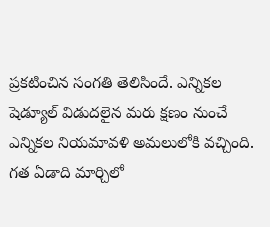ప్రకటించిన సంగతి తెలిసిందే. ఎన్నికల షెడ్యూల్‌ విడుదలైన మరు క్షణం నుంచే ఎన్నికల నియమావళి అమలులోకి వచ్చింది. గత ఏడాది మార్చిలో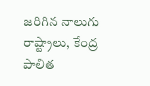జరిగిన నాలుగు రాష్ట్రాలు, కేంద్ర పాలిత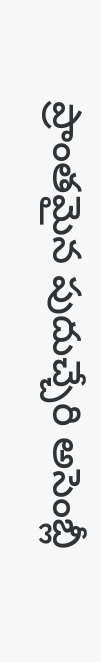ప్రాంతమైన పుదుచ్చేరి అసెంబ్లీ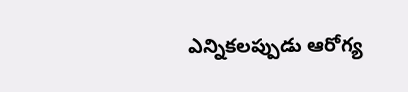ఎన్నికలప్పుడు ఆరోగ్య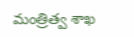మంత్రిత్వ శాఖ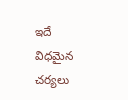ఇదే విధమైన చర్యలు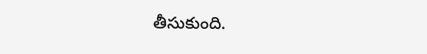తీసుకుంది.